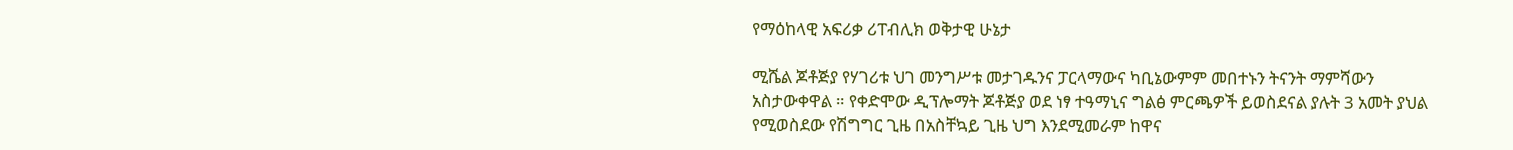የማዕከላዊ አፍሪቃ ሪፐብሊክ ወቅታዊ ሁኔታ

ሚሼል ጆቶጅያ የሃገሪቱ ህገ መንግሥቱ መታገዱንና ፓርላማውና ካቢኔውምም መበተኑን ትናንት ማምሻውን አስታውቀዋል ። የቀድሞው ዲፕሎማት ጆቶጅያ ወደ ነፃ ተዓማኒና ግልፅ ምርጫዎች ይወስደናል ያሉት 3 አመት ያህል የሚወስደው የሽግግር ጊዜ በአስቸኳይ ጊዜ ህግ እንደሚመራም ከዋና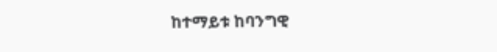ከተማይቱ ከባንግዊ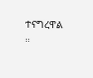ተናግረዋል ።